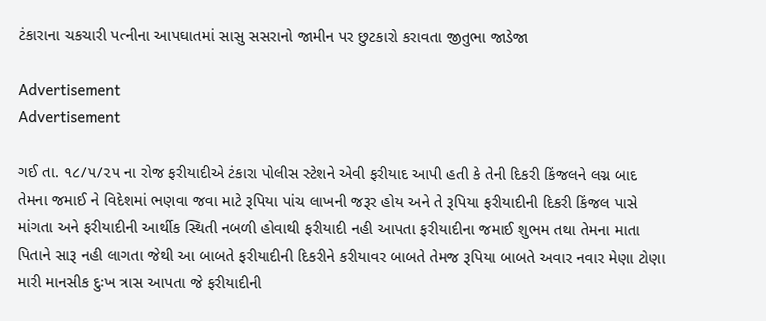ટંકારાના ચકચારી પત્નીના આપઘાતમાં સાસુ સસરાનો જામીન પર છુટકારો કરાવતા જીતુભા જાડેજા

Advertisement
Advertisement

ગઈ તા. ૧૮/૫/૨૫ ના રોજ ફરીયાદીએ ટંકારા પોલીસ સ્ટેશને એવી ફરીયાદ આપી હતી કે તેની દિકરી કિંજલને લગ્ન બાદ તેમના જમાઈ ને વિદેશમાં ભણવા જવા માટે રૂપિયા પાંચ લાખની જરૂર હોય અને તે રૂપિયા ફરીયાદીની દિકરી કિંજલ પાસે માંગતા અને ફરીયાદીની આર્થીક સ્થિતી નબળી હોવાથી ફરીયાદી નહી આપતા ફરીયાદીના જમાઈ શુભમ તથા તેમના માતા પિતાને સારૂ નહી લાગતા જેથી આ બાબતે ફરીયાદીની દિકરીને કરીયાવર બાબતે તેમજ રૂપિયા બાબતે અવાર નવાર મેણા ટોણા મારી માનસીક દુઃખ ત્રાસ આપતા જે ફરીયાદીની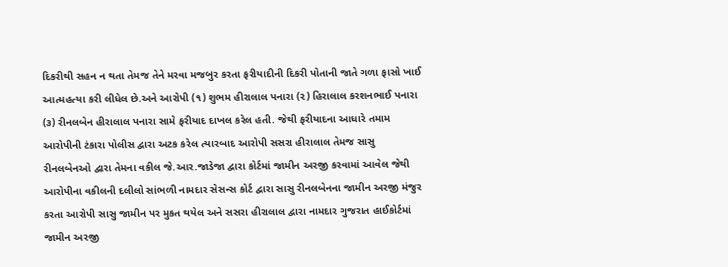દિકરીથી સહન ન થતા તેમજ તેને મરવા મજબુર કરતા ફરીયાદીની દિકરી પોતાની જાતે ગળા ફાસો ખાઈ આત્મહત્યા કરી લીધેલ છે.અને આરોપી (૧) શુભમ હીરાલાલ પનારા (૨) હિરાલાલ કરશનભાઈ પનારા (૩) રીનલબેન હીરાલાલ પનારા સામે ફરીયાદ દાખલ કરેલ હતી. જેથી ફરીયાદના આધારે તમામ આરોપીની ટંકારા પોલીસ દ્વારા અટક કરેલ ત્યારબાદ આરોપી સસરા હીરાલાલ તેમજ સાસુ રીનલબેનઓ દ્વારા તેમના વકીલ જે.આર.જાડેજા દ્વારા કોર્ટમાં જામીન અરજી કરવામાં આવેલ જેથી આરોપીના વકીલની દલીલો સાંભળી નામદાર સેસન્સ કોર્ટ દ્વારા સાસુ રીનલબેનના જામીન અરજી મંજુર કરતા આરોપી સાસુ જામીન પર મુકત થયેલ અને સસરા હીરાલાલ દ્વારા નામદાર ગુજરાત હાઈકોર્ટમાં જામીન અરજી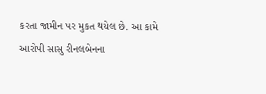કરતા જામીન પર મુકત થયેલ છે. આ કામે આરોપી સાસુ રીનલબેનના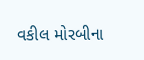વકીલ મોરબીના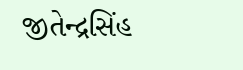જીતેન્દ્રસિંહ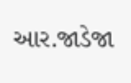આર.જાડેજા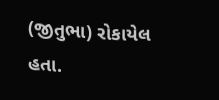(જીતુભા) રોકાયેલ હતા.